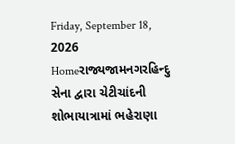Friday, September 18, 2026
Homeરાજ્યજામનગરહિન્દુ સેના દ્વારા ચેટીચાંદની શોભાયાત્રામાં ભહેરાણા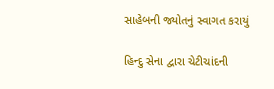સાહેબની જ્યોતનું સ્વાગત કરાયું

હિન્દુ સેના દ્વારા ચેટીચાંદની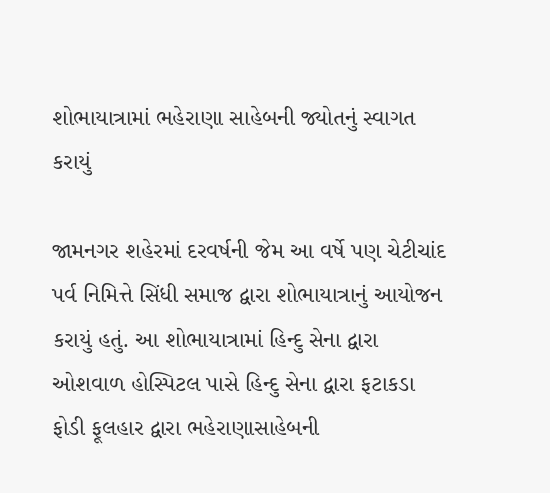શોભાયાત્રામાં ભહેરાણા સાહેબની જ્યોતનું સ્વાગત કરાયું

જામનગર શહેરમાં દરવર્ષની જેમ આ વર્ષે પણ ચેટીચાંદ પર્વ નિમિત્તે સિંધી સમાજ દ્વારા શોભાયાત્રાનું આયોજન કરાયું હતું. આ શોભાયાત્રામાં હિન્દુ સેના દ્વારા ઓશવાળ હોસ્પિટલ પાસે હિન્દુ સેના દ્વારા ફટાકડા ફોડી ફૂલહાર દ્વારા ભહેરાણાસાહેબની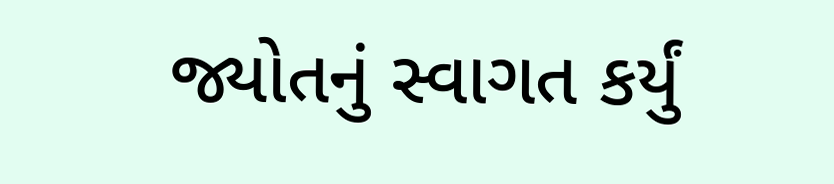જ્યોતનું સ્વાગત કર્યું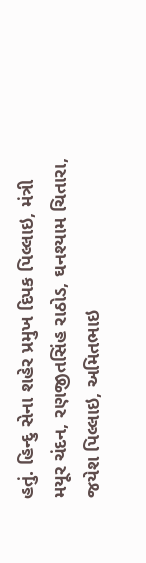હતું. હિન્દુ સેના શહેર પ્રમુખ દિપક પિલ્લાઇ, મંત્રી મયૂર ચંદન, રણજીતસિંહ રાઠોડ, ઘનશ્યામ ચિતારા, જયેશ પિલ્લાઇ, અમિતભાઇ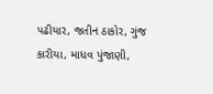પઢીયાર, જતીન ઠાકોર, ગુંજ કારીયા, માધવ પુંજાણી,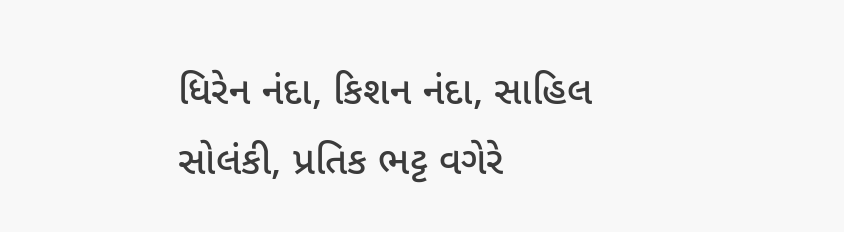ધિરેન નંદા, કિશન નંદા, સાહિલ સોલંકી, પ્રતિક ભટ્ટ વગેરે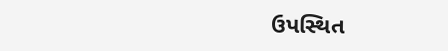ઉપસ્થિત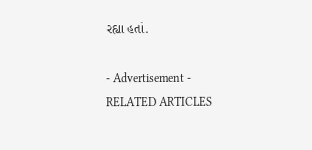રહ્યા હતાં.

- Advertisement -
RELATED ARTICLES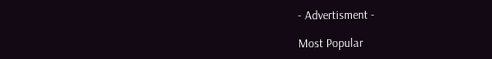- Advertisment -

Most Popular